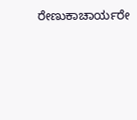ರೇಣುಕಾಚಾರ್ಯರೇ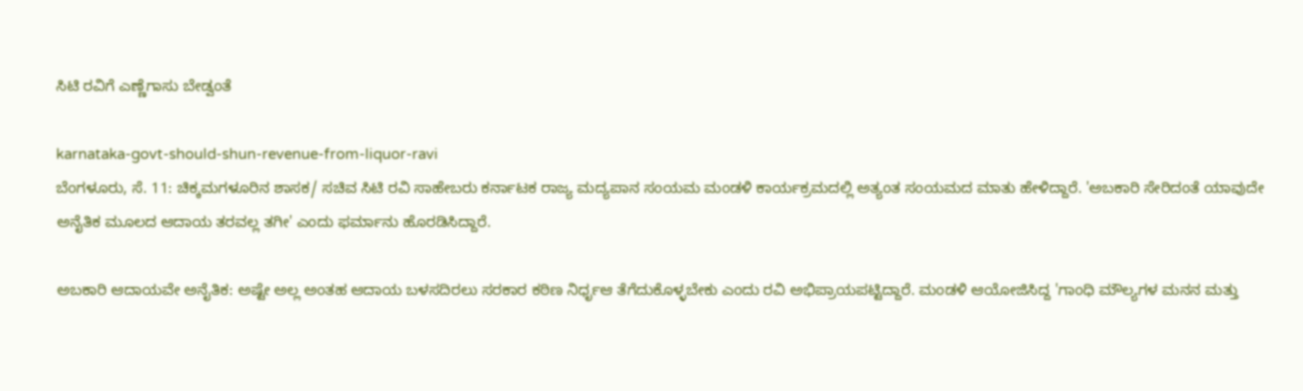ಸಿಟಿ ರವಿಗೆ ಎಣ್ಣೆಗಾಸು ಬೇಡ್ವಂತೆ

karnataka-govt-should-shun-revenue-from-liquor-ravi
ಬೆಂಗಳೂರು, ಸೆ. 11: ಚಿಕ್ಕಮಗಳೂರಿನ ಶಾಸಕ/ ಸಚಿವ ಸಿಟಿ ರವಿ ಸಾಹೇಬರು ಕರ್ನಾಟಕ ರಾಜ್ಯ ಮದ್ಯಪಾನ ಸಂಯಮ ಮಂಡಳಿ ಕಾರ್ಯಕ್ರಮದಲ್ಲಿ ಅತ್ಯಂತ ಸಂಯಮದ ಮಾತು ಹೇಳಿದ್ದಾರೆ. 'ಅಬಕಾರಿ ಸೇರಿದಂತೆ ಯಾವುದೇ ಅನೈತಿಕ ಮೂಲದ ಆದಾಯ ತರವಲ್ಲ ತಗೀ' ಎಂದು ಫರ್ಮಾನು ಹೊರಡಿಸಿದ್ದಾರೆ.

ಅಬಕಾರಿ ಆದಾಯವೇ ಅನೈತಿಕ: ಅಷ್ಟೇ ಅಲ್ಲ ಅಂತಹ ಆದಾಯ ಬಳಸದಿರಲು ಸರಕಾರ ಕಠಿಣ ನಿರ್ಧೃಆ ತೆಗೆದುಕೊಳ್ಳಬೇಕು ಎಂದು ರವಿ ಅಭಿಪ್ರಾಯಪಟ್ಟಿದ್ದಾರೆ. ಮಂಡಳಿ ಆಯೋಜಿಸಿದ್ದ 'ಗಾಂಧಿ ಮೌಲ್ಯಗಳ ಮನನ ಮತ್ತು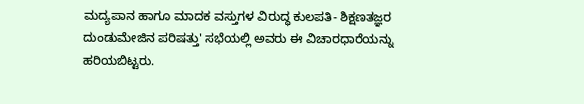ಮದ್ಯಪಾನ ಹಾಗೂ ಮಾದಕ ವಸ್ತುಗಳ ವಿರುದ್ಧ ಕುಲಪತಿ- ಶಿಕ್ಷಣತಜ್ಞರ ದುಂಡುಮೇಜಿನ ಪರಿಷತ್ತು' ಸಭೆಯಲ್ಲಿ ಅವರು ಈ ವಿಚಾರಧಾರೆಯನ್ನು ಹರಿಯಬಿಟ್ಟರು.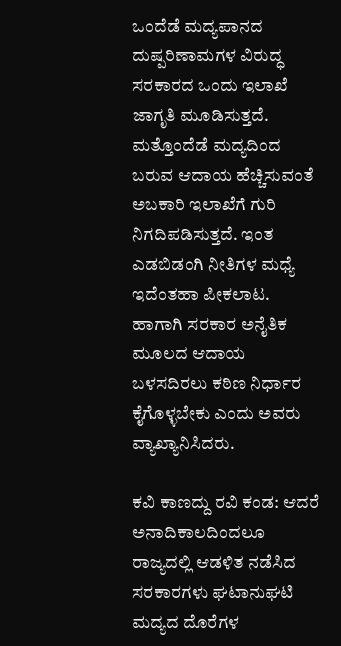ಒಂದೆಡೆ ಮದ್ಯಪಾನದ ದುಷ್ಪರಿಣಾಮಗಳ ವಿರುದ್ಧ ಸರಕಾರದ ಒಂದು ಇಲಾಖೆ ಜಾಗೃತಿ ಮೂಡಿಸುತ್ತದೆ. ಮತ್ತೊಂದೆಡೆ ಮದ್ಯದಿಂದ ಬರುವ ಆದಾಯ ಹೆಚ್ಚಿಸುವಂತೆ ಅಬಕಾರಿ ಇಲಾಖೆಗೆ ಗುರಿ ನಿಗದಿಪಡಿಸುತ್ತದೆ. ಇಂತ ಎಡಬಿಡಂಗಿ ನೀತಿಗಳ ಮಧ್ಯೆ ಇದೆಂತಹಾ ಪೀಕಲಾಟ. ಹಾಗಾಗಿ ಸರಕಾರ ಅನೈತಿಕ ಮೂಲದ ಆದಾಯ ಬಳಸದಿರಲು ಕಠಿಣ ನಿರ್ಧಾರ ಕೈಗೊಳ್ಳಬೇಕು ಎಂದು ಅವರು ವ್ಯಾಖ್ಯಾನಿಸಿದರು.

ಕವಿ ಕಾಣದ್ದು ರವಿ ಕಂಡ: ಆದರೆ ಅನಾದಿಕಾಲದಿಂದಲೂ ರಾಜ್ಯದಲ್ಲಿ ಆಡಳಿತ ನಡೆಸಿದ ಸರಕಾರಗಳು ಘಟಾನುಘಟಿ ಮದ್ಯದ ದೊರೆಗಳ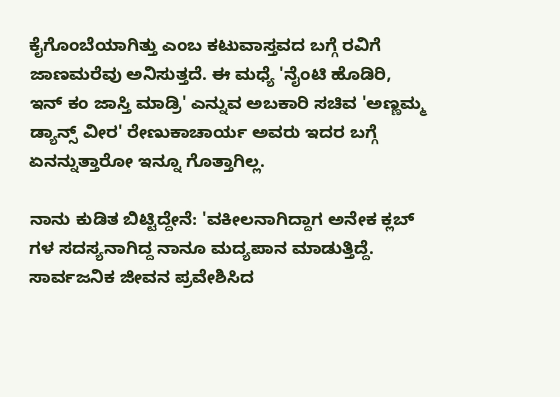ಕೈಗೊಂಬೆಯಾಗಿತ್ತು ಎಂಬ ಕಟುವಾಸ್ತವದ ಬಗ್ಗೆ ರವಿಗೆ ಜಾಣಮರೆವು ಅನಿಸುತ್ತದೆ. ಈ ಮಧ್ಯೆ 'ನೈಂಟಿ ಹೊಡಿರಿ, ಇನ್ ಕಂ ಜಾಸ್ತಿ ಮಾಡ್ರಿ' ಎನ್ನುವ ಅಬಕಾರಿ ಸಚಿವ 'ಅಣ್ಣಮ್ಮ ಡ್ಯಾನ್ಸ್ ವೀರ' ರೇಣುಕಾಚಾರ್ಯ ಅವರು ಇದರ ಬಗ್ಗೆ ಏನನ್ನುತ್ತಾರೋ ಇನ್ನೂ ಗೊತ್ತಾಗಿಲ್ಲ.

ನಾನು ಕುಡಿತ ಬಿಟ್ಟಿದ್ದೇನೆ: 'ವಕೀಲನಾಗಿದ್ದಾಗ ಅನೇಕ ಕ್ಲಬ್ ಗಳ ಸದಸ್ಯನಾಗಿದ್ದ ನಾನೂ ಮದ್ಯಪಾನ ಮಾಡುತ್ತಿದ್ದೆ. ಸಾರ್ವಜನಿಕ ಜೀವನ ಪ್ರವೇಶಿಸಿದ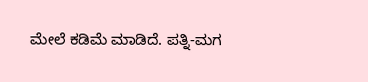ಮೇಲೆ ಕಡಿಮೆ ಮಾಡಿದೆ. ಪತ್ನಿ-ಮಗ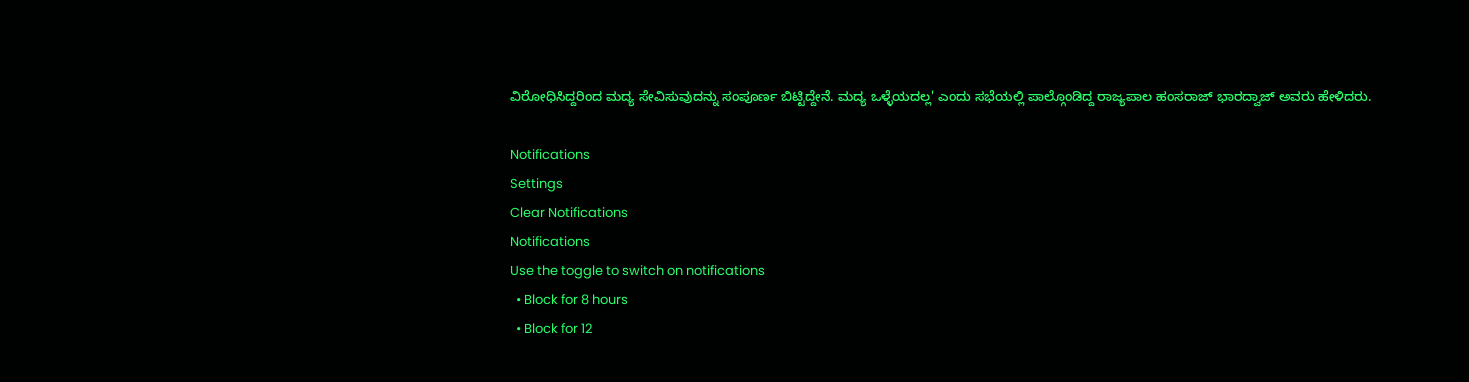ವಿರೋಧಿಸಿದ್ದರಿಂದ ಮದ್ಯ ಸೇವಿಸುವುದನ್ನು ಸಂಪೂರ್ಣ ಬಿಟ್ಟಿದ್ದೇನೆ. ಮದ್ಯ ಒಳ್ಳೆಯದಲ್ಲ' ಎಂದು ಸಭೆಯಲ್ಲಿ ಪಾಲ್ಗೊಂಡಿದ್ದ ರಾಜ್ಯಪಾಲ ಹಂಸರಾಜ್ ಭಾರದ್ವಾಜ್ ಅವರು ಹೇಳಿದರು.

Notifications
Settings
Clear Notifications
Notifications
Use the toggle to switch on notifications
  • Block for 8 hours
  • Block for 12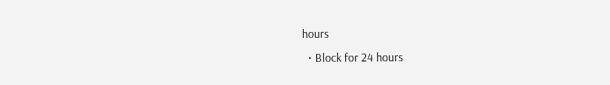hours
  • Block for 24 hours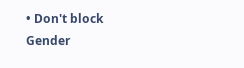• Don't block
Gender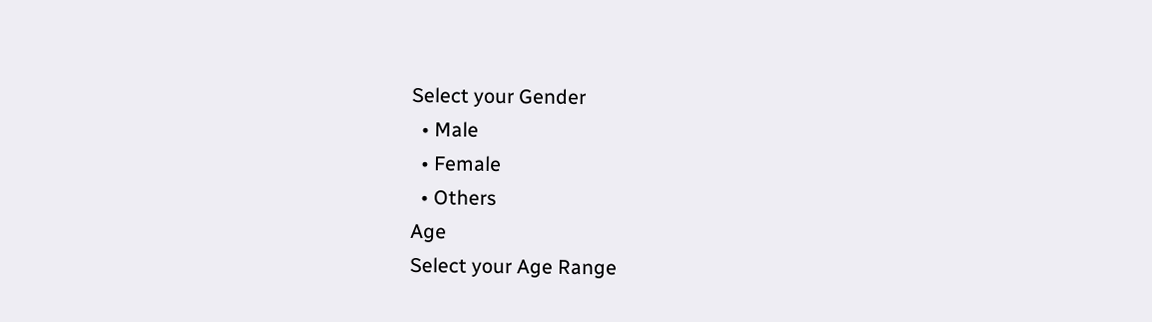Select your Gender
  • Male
  • Female
  • Others
Age
Select your Age Range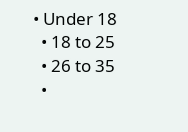• Under 18
  • 18 to 25
  • 26 to 35
  •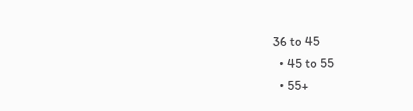36 to 45
  • 45 to 55
  • 55+